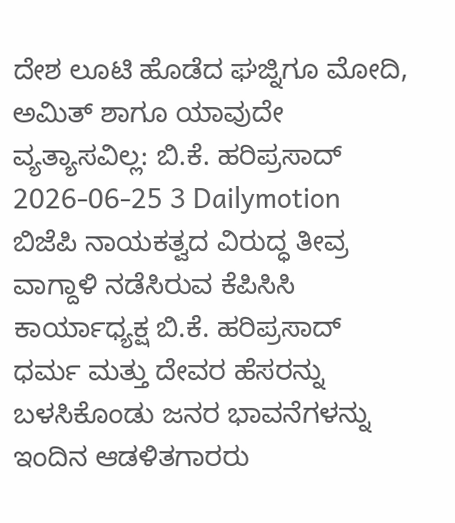ದೇಶ ಲೂಟಿ ಹೊಡೆದ ಘಜ್ನಿಗೂ ಮೋದಿ, ಅಮಿತ್ ಶಾಗೂ ಯಾವುದೇ ವ್ಯತ್ಯಾಸವಿಲ್ಲ: ಬಿ.ಕೆ. ಹರಿಪ್ರಸಾದ್
2026-06-25 3 Dailymotion
ಬಿಜೆಪಿ ನಾಯಕತ್ವದ ವಿರುದ್ಧ ತೀವ್ರ ವಾಗ್ದಾಳಿ ನಡೆಸಿರುವ ಕೆಪಿಸಿಸಿ ಕಾರ್ಯಾಧ್ಯಕ್ಷ ಬಿ.ಕೆ. ಹರಿಪ್ರಸಾದ್ ಧರ್ಮ ಮತ್ತು ದೇವರ ಹೆಸರನ್ನು ಬಳಸಿಕೊಂಡು ಜನರ ಭಾವನೆಗಳನ್ನು ಇಂದಿನ ಆಡಳಿತಗಾರರು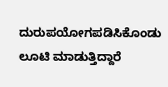ದುರುಪಯೋಗಪಡಿಸಿಕೊಂಡು ಲೂಟಿ ಮಾಡುತ್ತಿದ್ದಾರೆ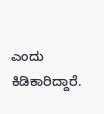ಎಂದು ಕಿಡಿಕಾರಿದ್ದಾರೆ.